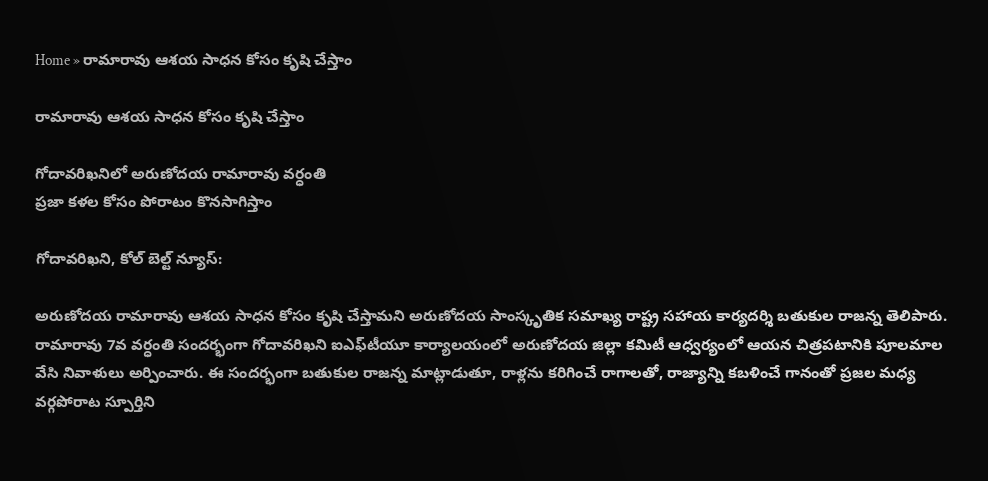Home » రామారావు ఆశయ సాధన కోసం కృషి చేస్తాం

రామారావు ఆశయ సాధన కోసం కృషి చేస్తాం

గోదావరిఖనిలో అరుణోదయ రామారావు వర్ధంతి
ప్రజా కళల కోసం పోరాటం కొనసాగిస్తాం

గోదావరిఖని, కోల్ బెల్ట్ న్యూస్:

అరుణోదయ రామారావు ఆశయ సాధన కోసం కృషి చేస్తామని అరుణోదయ సాంస్కృతిక సమాఖ్య రాష్ట్ర సహాయ కార్యదర్శి బతుకుల రాజన్న తెలిపారు. రామారావు 7వ వర్ధంతి సందర్భంగా గోదావరిఖని ఐఎఫ్‌టీయూ కార్యాలయంలో అరుణోదయ జిల్లా కమిటీ ఆధ్వర్యంలో ఆయన చిత్రపటానికి పూలమాల వేసి నివాళులు అర్పించారు. ఈ సందర్భంగా బతుకుల రాజన్న మాట్లాడుతూ, రాళ్లను కరిగించే రాగాలతో, రాజ్యాన్ని కబళించే గానంతో ప్రజల మధ్య వర్గపోరాట స్పూర్తిని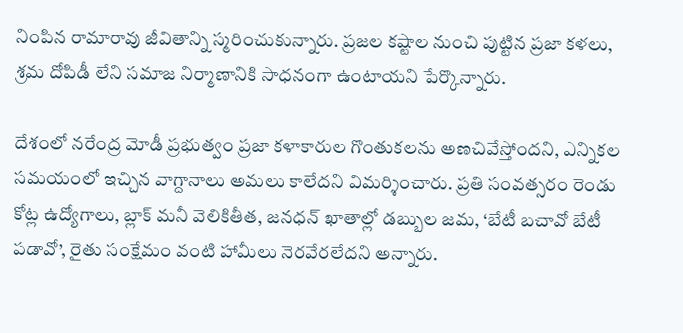నింపిన రామారావు జీవితాన్ని స్మరించుకున్నారు. ప్రజల కష్టాల నుంచి పుట్టిన ప్రజా కళలు, శ్రమ దోపిడీ లేని సమాజ నిర్మాణానికి సాధనంగా ఉంటాయని పేర్కొన్నారు.

దేశంలో నరేంద్ర మోడీ ప్రభుత్వం ప్రజా కళాకారుల గొంతుకలను అణచివేస్తోందని, ఎన్నికల సమయంలో ఇచ్చిన వాగ్దానాలు అమలు కాలేదని విమర్శించారు. ప్రతి సంవత్సరం రెండు కోట్ల ఉద్యోగాలు, బ్లాక్ మనీ వెలికితీత, జనధన్ ఖాతాల్లో డబ్బుల జమ, ‘బేటీ బచావో బేటీ పడావో’, రైతు సంక్షేమం వంటి హామీలు నెరవేరలేదని అన్నారు.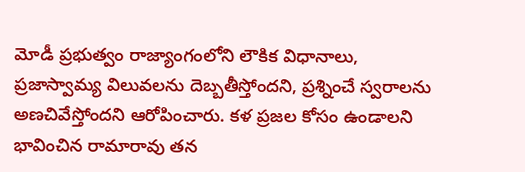మోడీ ప్రభుత్వం రాజ్యాంగంలోని లౌకిక విధానాలు, ప్రజాస్వామ్య విలువలను దెబ్బతీస్తోందని, ప్రశ్నించే స్వరాలను అణచివేస్తోందని ఆరోపించారు. కళ ప్రజల కోసం ఉండాలని భావించిన రామారావు తన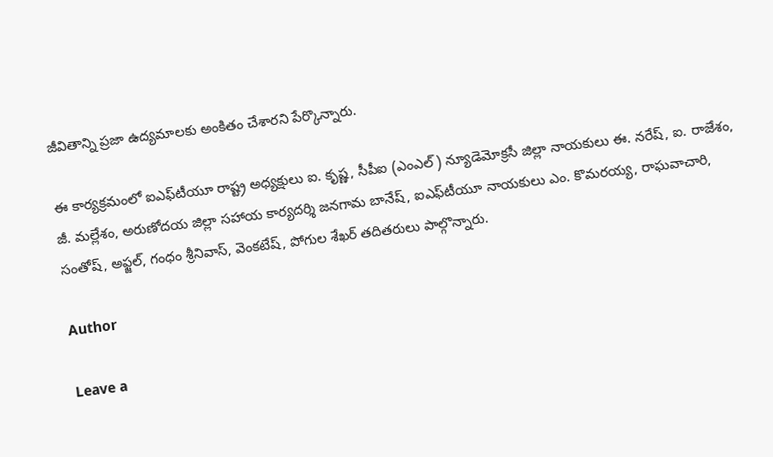జీవితాన్ని ప్రజా ఉద్యమాలకు అంకితం చేశారని పేర్కొన్నారు.

ఈ కార్యక్రమంలో ఐఎఫ్‌టీయూ రాష్ట్ర అధ్యక్షులు ఐ. కృష్ణ, సీపీఐ (ఎంఎల్) న్యూడెమోక్రసీ జిల్లా నాయకులు ఈ. నరేష్, ఐ. రాజేశం, జీ. మల్లేశం, అరుణోదయ జిల్లా సహాయ కార్యదర్శి జనగామ బానేష్, ఐఎఫ్‌టీయూ నాయకులు ఎం. కొమరయ్య, రాఘవాచారి, సంతోష్, అఫ్జల్, గంధం శ్రీనివాస్, వెంకటేష్, పోగుల శేఖర్ తదితరులు పాల్గొన్నారు.

Author

Leave a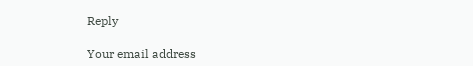Reply

Your email address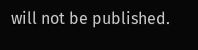will not be published.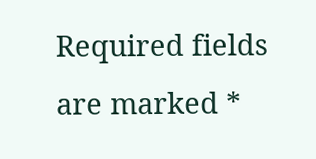Required fields are marked *